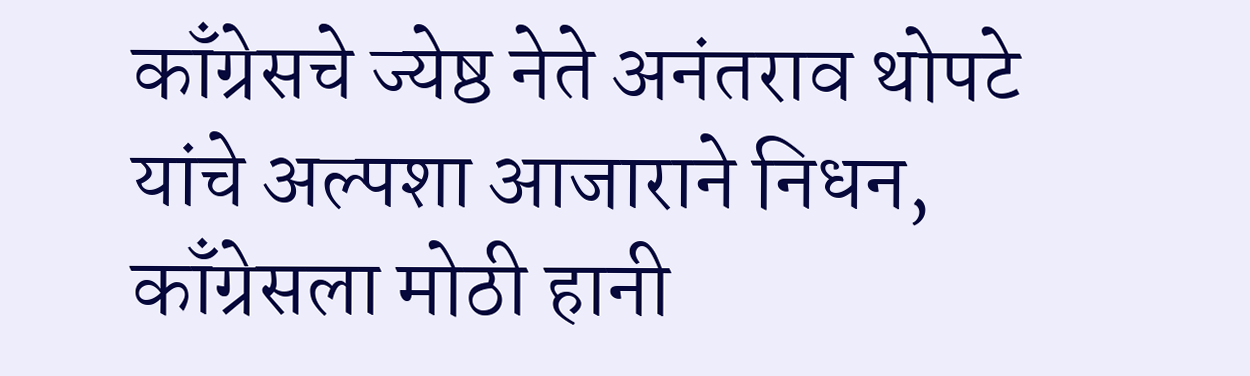काँग्रेसचे ज्येष्ठ नेते अनंतराव थोपटे यांचे अल्पशा आजाराने निधन, काँग्रेसला मोठी हानी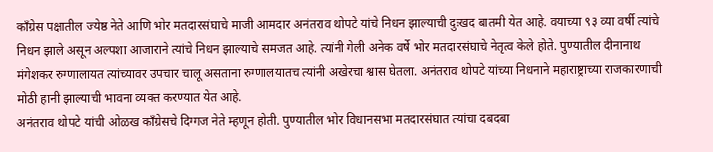काँग्रेस पक्षातील ज्येष्ठ नेते आणि भोर मतदारसंघाचे माजी आमदार अनंतराव थोपटे यांचे निधन झाल्याची दुःखद बातमी येत आहे. वयाच्या ९३ व्या वर्षी त्यांचे निधन झाले असून अल्पशा आजाराने त्यांचे निधन झाल्याचे समजत आहे. त्यांनी गेली अनेक वर्षे भोर मतदारसंघाचे नेतृत्व केले होते. पुण्यातील दीनानाथ मंगेशकर रुग्णालायत त्यांच्यावर उपचार चालू असताना रुग्णालयातच त्यांनी अखेरचा श्वास घेतला. अनंतराव थोपटे यांच्या निधनाने महाराष्ट्राच्या राजकारणाची मोठी हानी झाल्याची भावना व्यक्त करण्यात येत आहे.
अनंतराव थोपटे यांची ओळख काँग्रेसचे दिग्गज नेते म्हणून होती. पुण्यातील भोर विधानसभा मतदारसंघात त्यांचा दबदबा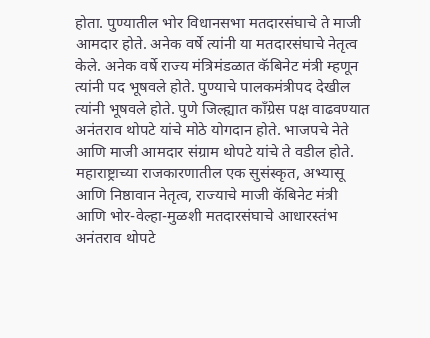होता. पुण्यातील भोर विधानसभा मतदारसंघाचे ते माजी आमदार होते. अनेक वर्षे त्यांनी या मतदारसंघाचे नेतृत्व केले. अनेक वर्षे राज्य मंत्रिमंडळात कॅबिनेट मंत्री म्हणून त्यांनी पद भूषवले होते. पुण्याचे पालकमंत्रीपद देखील त्यांनी भूषवले होते. पुणे जिल्ह्यात काँग्रेस पक्ष वाढवण्यात अनंतराव थोपटे यांचे मोठे योगदान होते. भाजपचे नेते आणि माजी आमदार संग्राम थोपटे यांचे ते वडील होते.
महाराष्ट्राच्या राजकारणातील एक सुसंस्कृत, अभ्यासू आणि निष्ठावान नेतृत्व, राज्याचे माजी कॅबिनेट मंत्री आणि भोर-वेल्हा-मुळशी मतदारसंघाचे आधारस्तंभ अनंतराव थोपटे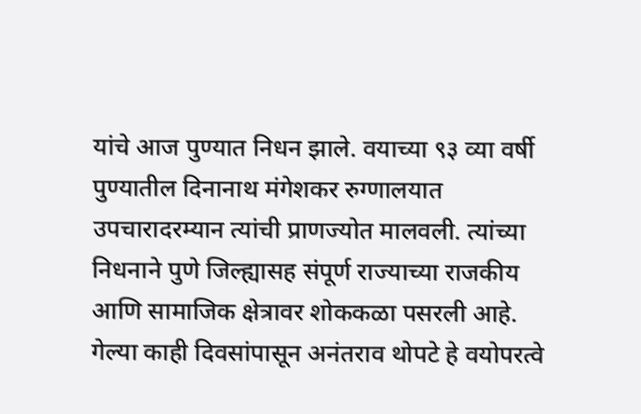यांचे आज पुण्यात निधन झाले. वयाच्या ९३ व्या वर्षी पुण्यातील दिनानाथ मंगेशकर रुग्णालयात उपचारादरम्यान त्यांची प्राणज्योत मालवली. त्यांच्या निधनाने पुणे जिल्ह्यासह संपूर्ण राज्याच्या राजकीय आणि सामाजिक क्षेत्रावर शोककळा पसरली आहे. गेल्या काही दिवसांपासून अनंतराव थोपटे हे वयोपरत्वे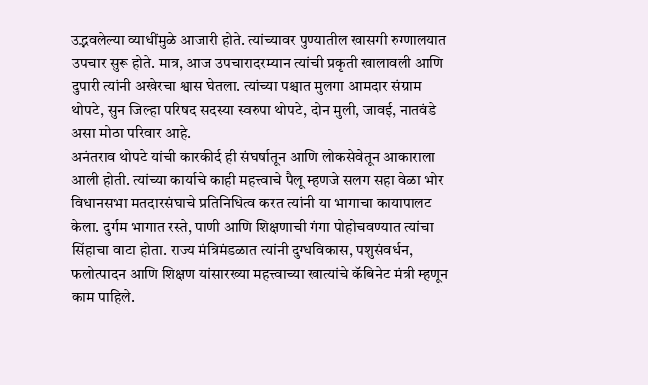उद्भवलेल्या व्याधींमुळे आजारी होते. त्यांच्यावर पुण्यातील खासगी रुग्णालयात उपचार सुरू होते. मात्र, आज उपचारादरम्यान त्यांची प्रकृती खालावली आणि दुपारी त्यांनी अखेरचा श्वास घेतला. त्यांच्या पश्चात मुलगा आमदार संग्राम थोपटे, सुन जिल्हा परिषद सदस्या स्वरुपा थोपटे, दोन मुली, जावई, नातवंडे असा मोठा परिवार आहे.
अनंतराव थोपटे यांची कारकीर्द ही संघर्षातून आणि लोकसेवेतून आकाराला आली होती. त्यांच्या कार्याचे काही महत्त्वाचे पैलू म्हणजे सलग सहा वेळा भोर विधानसभा मतदारसंघाचे प्रतिनिधित्व करत त्यांनी या भागाचा कायापालट केला. दुर्गम भागात रस्ते, पाणी आणि शिक्षणाची गंगा पोहोचवण्यात त्यांचा सिंहाचा वाटा होता. राज्य मंत्रिमंडळात त्यांनी दुग्धविकास, पशुसंवर्धन, फलोत्पादन आणि शिक्षण यांसारख्या महत्त्वाच्या खात्यांचे कॅबिनेट मंत्री म्हणून काम पाहिले.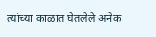त्यांच्या काळात घेतलेले अनेक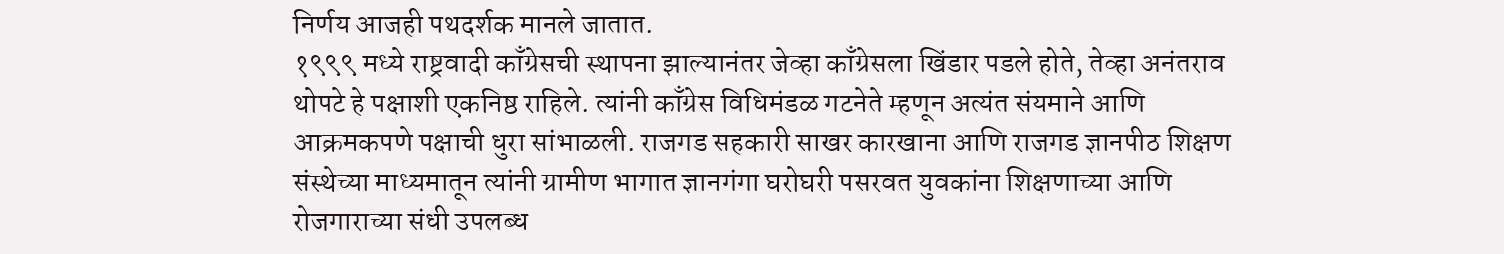निर्णय आजही पथदर्शक मानले जातात.
१९९९ मध्ये राष्ट्रवादी काँग्रेसची स्थापना झाल्यानंतर जेव्हा काँग्रेसला खिंडार पडले होते, तेव्हा अनंतराव थोपटे हे पक्षाशी एकनिष्ठ राहिले. त्यांनी काँग्रेस विधिमंडळ गटनेते म्हणून अत्यंत संयमाने आणि आक्रमकपणे पक्षाची धुरा सांभाळली. राजगड सहकारी साखर कारखाना आणि राजगड ज्ञानपीठ शिक्षण संस्थेच्या माध्यमातून त्यांनी ग्रामीण भागात ज्ञानगंगा घरोघरी पसरवत युवकांना शिक्षणाच्या आणि रोजगाराच्या संधी उपलब्ध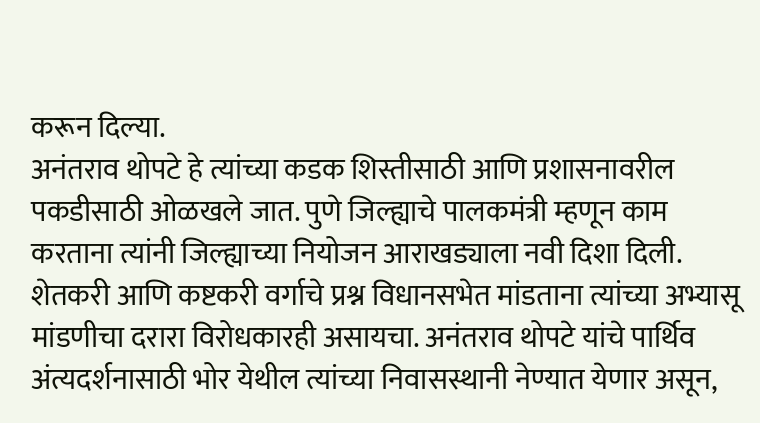करून दिल्या.
अनंतराव थोपटे हे त्यांच्या कडक शिस्तीसाठी आणि प्रशासनावरील पकडीसाठी ओळखले जात. पुणे जिल्ह्याचे पालकमंत्री म्हणून काम करताना त्यांनी जिल्ह्याच्या नियोजन आराखड्याला नवी दिशा दिली. शेतकरी आणि कष्टकरी वर्गाचे प्रश्न विधानसभेत मांडताना त्यांच्या अभ्यासू मांडणीचा दरारा विरोधकारही असायचा. अनंतराव थोपटे यांचे पार्थिव अंत्यदर्शनासाठी भोर येथील त्यांच्या निवासस्थानी नेण्यात येणार असून,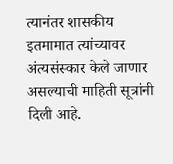त्यानंतर शासकीय इतमामात त्यांच्यावर अंत्यसंस्कार केले जाणार असल्याची माहिती सूत्रांनी दिली आहे.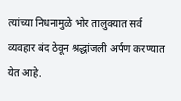त्यांच्या निधनामुळे भोर तालुक्यात सर्व व्यवहार बंद ठेवून श्रद्धांजली अर्पण करण्यात येत आहे.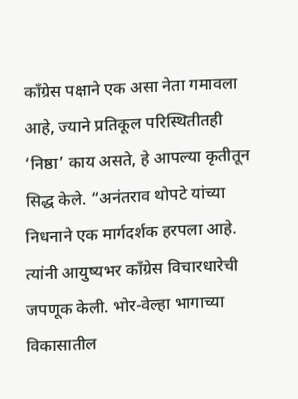काँग्रेस पक्षाने एक असा नेता गमावला आहे, ज्याने प्रतिकूल परिस्थितीतही ‘निष्ठा’ काय असते, हे आपल्या कृतीतून सिद्ध केले. “अनंतराव थोपटे यांच्या निधनाने एक मार्गदर्शक हरपला आहे. त्यांनी आयुष्यभर काँग्रेस विचारधारेची जपणूक केली. भोर-वेल्हा भागाच्या विकासातील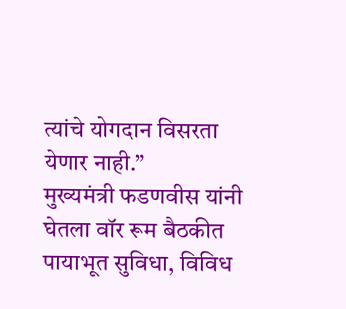त्यांचे योगदान विसरता येणार नाही.”
मुख्यमंत्री फडणवीस यांनी घेतला वॉर रूम बैठकीत पायाभूत सुविधा, विविध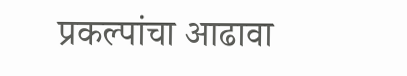प्रकल्पांचा आढावा